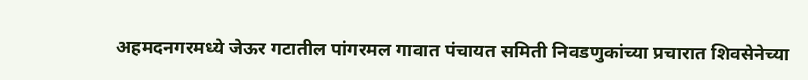अहमदनगरमध्ये जेऊर गटातील पांगरमल गावात पंचायत समिती निवडणुकांच्या प्रचारात शिवसेनेच्या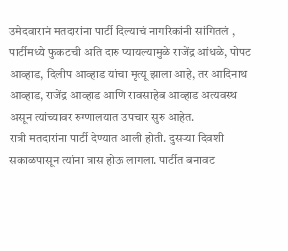उमेदवारानं मतदारांना पार्टी दिल्याचं नागरिकांनी सांगितलं ,
पार्टीमध्ये फुकटची अति दारु प्यायल्यामुळे राजेंद्र आंधळे, पोपट आव्हाड, दिलीप आव्हाड यांचा मृत्यू झाला आहे, तर आदिनाथ आव्हाड, राजेंद्र आव्हाड आणि रावसाहेब आव्हाड अत्यवस्थ असून त्यांच्यावर रुग्णालयात उपचार सुरु आहेत.
रात्री मतदारांना पार्टी देण्यात आली होती. दुसऱ्या दिवशी सकाळपासून त्यांना त्रास होऊ लागला. पार्टीत बनावट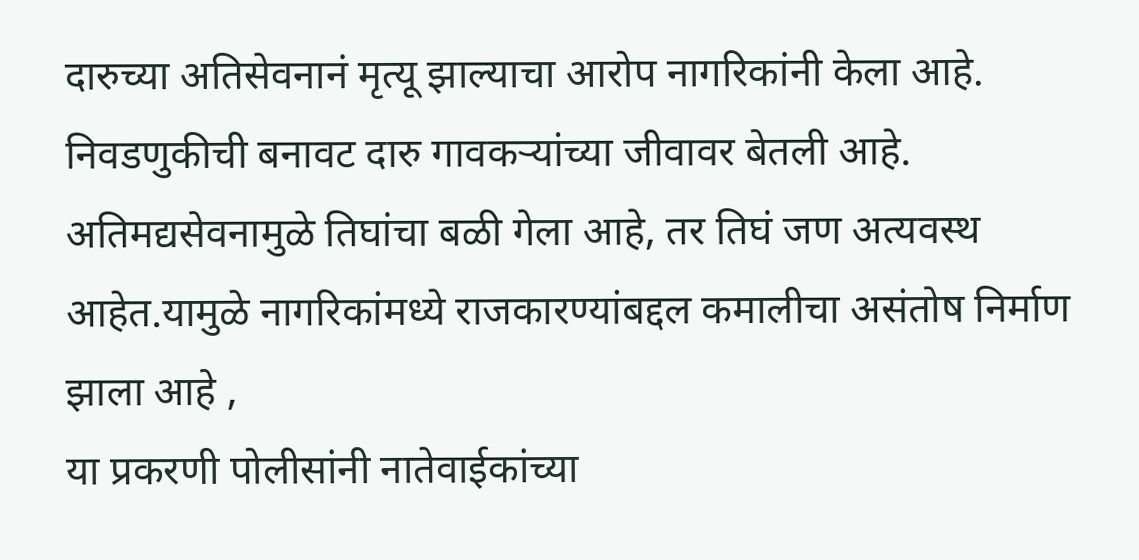दारुच्या अतिसेवनानं मृत्यू झाल्याचा आरोप नागरिकांनी केला आहे.
निवडणुकीची बनावट दारु गावकऱ्यांच्या जीवावर बेतली आहे. अतिमद्यसेवनामुळे तिघांचा बळी गेला आहे, तर तिघं जण अत्यवस्थ आहेत.यामुळे नागरिकांमध्ये राजकारण्यांबद्दल कमालीचा असंतोष निर्माण झाला आहे ,
या प्रकरणी पोलीसांनी नातेवाईकांच्या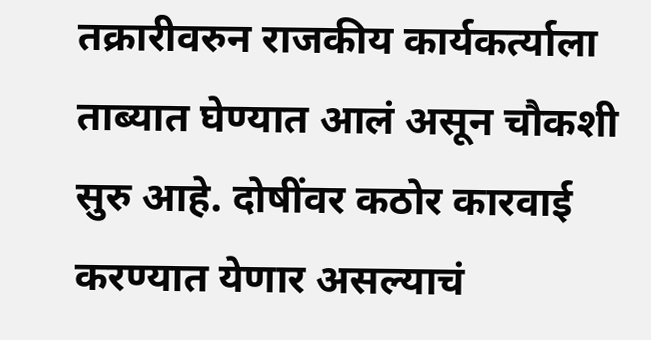तक्रारीवरुन राजकीय कार्यकर्त्याला ताब्यात घेण्यात आलं असून चौकशी सुरु आहे. दोषींवर कठोर कारवाई करण्यात येणार असल्याचं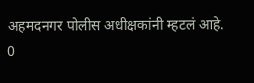अहमदनगर पोलीस अधीक्षकांनी म्हटलं आहे.
0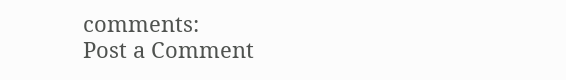comments:
Post a Comment